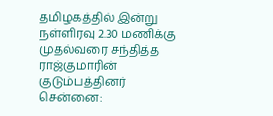தமிழகத்தில் இன்று
நள்ளிரவு 2.30 மணிக்கு முதல்வரை சந்தித்த ராஜ்குமாரின் குடும்பத்தினர்
சென்னை: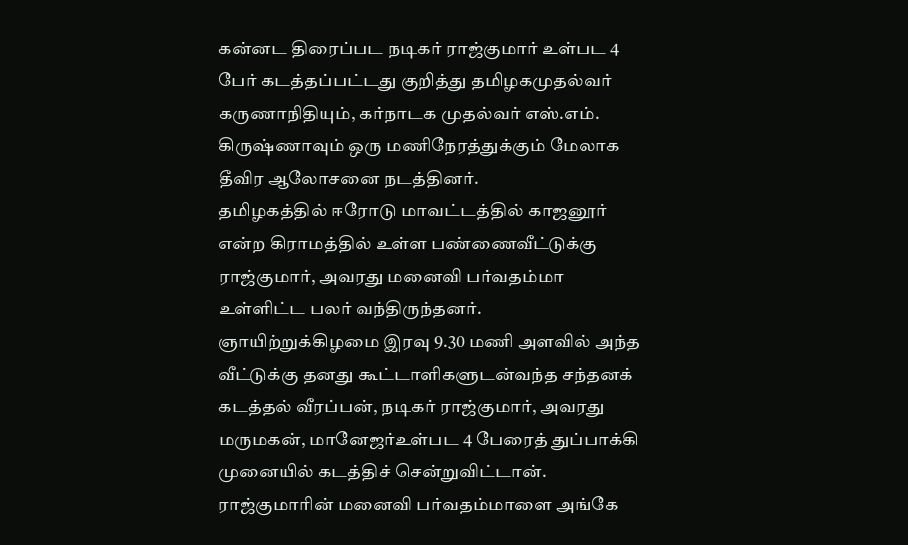கன்னட திரைப்பட நடிகர் ராஜ்குமார் உள்பட 4 பேர் கடத்தப்பட்டது குறித்து தமிழகமுதல்வர் கருணாநிதியும், கர்நாடக முதல்வர் எஸ்.எம். கிருஷ்ணாவும் ஒரு மணிநேரத்துக்கும் மேலாக தீவிர ஆலோசனை நடத்தினர்.
தமிழகத்தில் ஈரோடு மாவட்டத்தில் காஜனூர் என்ற கிராமத்தில் உள்ள பண்ணைவீட்டுக்கு ராஜ்குமார், அவரது மனைவி பர்வதம்மா உள்ளிட்ட பலர் வந்திருந்தனர்.
ஞாயிற்றுக்கிழமை இரவு 9.30 மணி அளவில் அந்த வீட்டுக்கு தனது கூட்டாளிகளுடன்வந்த சந்தனக் கடத்தல் வீரப்பன், நடிகர் ராஜ்குமார், அவரது மருமகன், மானேஜர்உள்பட 4 பேரைத் துப்பாக்கி முனையில் கடத்திச் சென்றுவிட்டான்.
ராஜ்குமாரின் மனைவி பர்வதம்மாளை அங்கே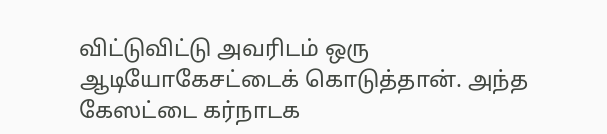விட்டுவிட்டு அவரிடம் ஒரு ஆடியோகேசட்டைக் கொடுத்தான். அந்த கேஸட்டை கர்நாடக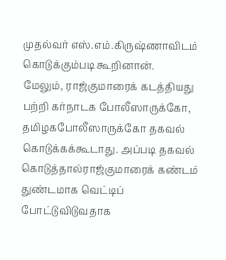முதல்வர் எஸ்.எம்.கிருஷ்ணாவிடம் கொடுக்கும்படி கூறினான்.
மேலும், ராஜ்குமாரைக் கடத்தியது பற்றி கர்நாடக போலீஸாருக்கோ, தமிழகபோலீஸாருக்கோ தகவல் கொடுக்கக்கூடாது. அப்படி தகவல் கொடுத்தால்ராஜ்குமாரைக் கண்டம் துண்டமாக வெட்டிப் போட்டுவிடுவதாக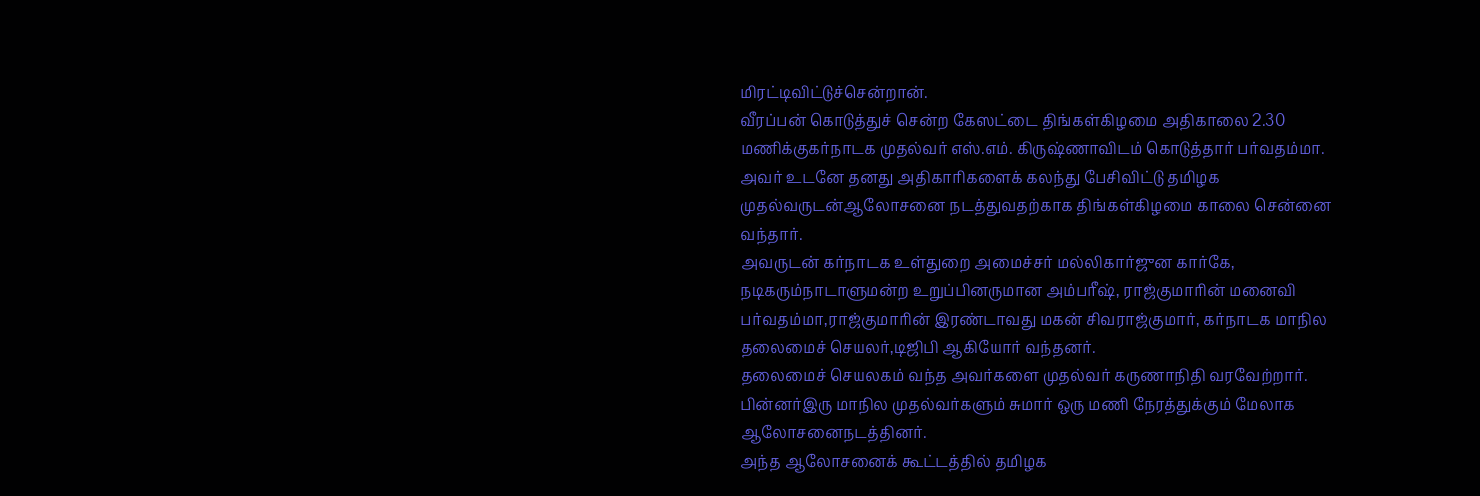மிரட்டிவிட்டுச்சென்றான்.
வீரப்பன் கொடுத்துச் சென்ற கேஸட்டை திங்கள்கிழமை அதிகாலை 2.30 மணிக்குகர்நாடக முதல்வர் எஸ்.எம். கிருஷ்ணாவிடம் கொடுத்தார் பர்வதம்மா.
அவர் உடனே தனது அதிகாரிகளைக் கலந்து பேசிவிட்டு தமிழக முதல்வருடன்ஆலோசனை நடத்துவதற்காக திங்கள்கிழமை காலை சென்னை வந்தார்.
அவருடன் கர்நாடக உள்துறை அமைச்சர் மல்லிகார்ஜுன கார்கே, நடிகரும்நாடாளுமன்ற உறுப்பினருமான அம்பரீஷ், ராஜ்குமாரின் மனைவி பர்வதம்மா,ராஜ்குமாரின் இரண்டாவது மகன் சிவராஜ்குமார், கர்நாடக மாநில தலைமைச் செயலர்,டிஜிபி ஆகியோர் வந்தனர்.
தலைமைச் செயலகம் வந்த அவர்களை முதல்வர் கருணாநிதி வரவேற்றார். பின்னர்இரு மாநில முதல்வர்களும் சுமார் ஒரு மணி நேரத்துக்கும் மேலாக ஆலோசனைநடத்தினர்.
அந்த ஆலோசனைக் கூட்டத்தில் தமிழக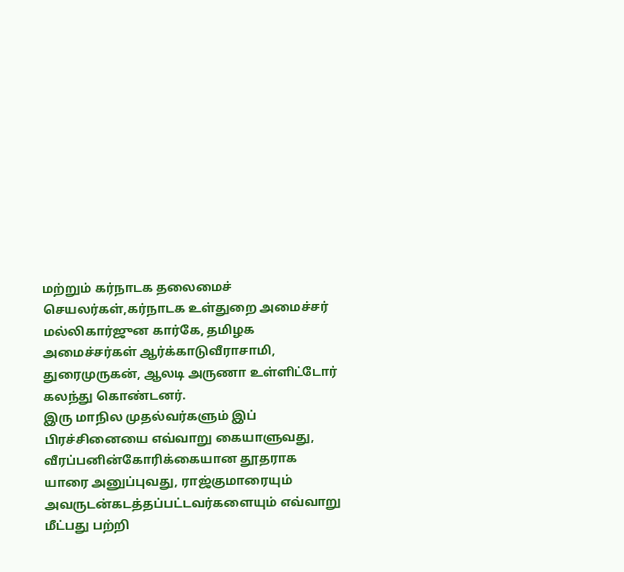மற்றும் கர்நாடக தலைமைச் செயலர்கள்,கர்நாடக உள்துறை அமைச்சர் மல்லிகார்ஜுன கார்கே, தமிழக அமைச்சர்கள் ஆர்க்காடுவீராசாமி, துரைமுருகன், ஆலடி அருணா உள்ளிட்டோர் கலந்து கொண்டனர்.
இரு மாநில முதல்வர்களும் இப் பிரச்சினையை எவ்வாறு கையாளுவது, வீரப்பனின்கோரிக்கையான தூதராக யாரை அனுப்புவது, ராஜ்குமாரையும் அவருடன்கடத்தப்பட்டவர்களையும் எவ்வாறு மீட்பது பற்றி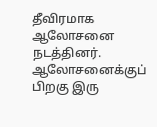தீவிரமாக ஆலோசனை நடத்தினர்.
ஆலோசனைக்குப் பிறகு இரு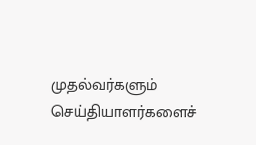முதல்வர்களும் செய்தியாளர்களைச்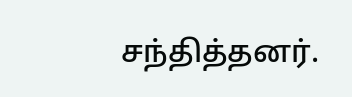சந்தித்தனர்.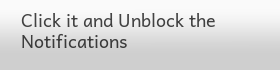Click it and Unblock the Notifications